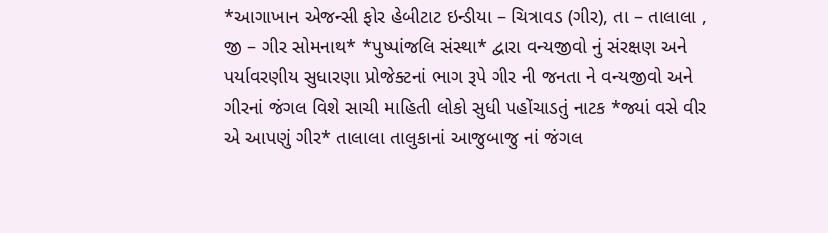*આગાખાન એજન્સી ફોર હેબીટાટ ઇન્ડીયા – ચિત્રાવડ (ગીર), તા – તાલાલા , જી – ગીર સોમનાથ* *પુષ્પાંજલિ સંસ્થા* દ્વારા વન્યજીવો નું સંરક્ષણ અને પર્યાવરણીય સુધારણા પ્રોજેક્ટનાં ભાગ રૂપે ગીર ની જનતા ને વન્યજીવો અને ગીરનાં જંગલ વિશે સાચી માહિતી લોકો સુધી પહોંચાડતું નાટક *જ્યાં વસે વીર એ આપણું ગીર* તાલાલા તાલુકાનાં આજુબાજુ નાં જંગલ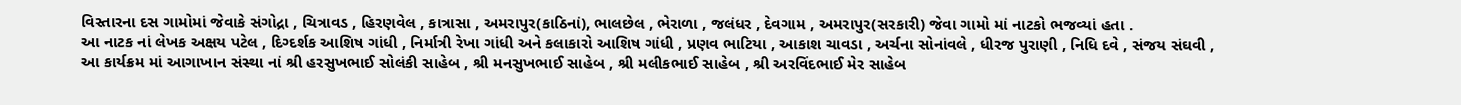વિસ્તારના દસ ગામોમાં જેવાકે સંગોદ્રા , ચિત્રાવડ , હિરણવેલ , કાત્રાસા , અમરાપુર(કાઠિનાં), ભાલછેલ , ભેરાળા , જલંધર , દેવગામ , અમરાપુર(સરકારી) જેવા ગામો માં નાટકો ભજવ્યાં હતા .
આ નાટક નાં લેખક અક્ષય પટેલ , દિગ્દર્શક આશિષ ગાંધી , નિર્માત્રી રેખા ગાંધી અને કલાકારો આશિષ ગાંધી , પ્રણવ ભાટિયા , આકાશ ચાવડા , અર્ચના સોનાંવલે , ધીરજ પુરાણી , નિધિ દવે , સંજય સંઘવી ,
આ કાર્યક્રમ માં આગાખાન સંસ્થા નાં શ્રી હરસુખભાઈ સોલંકી સાહેબ , શ્રી મનસુખભાઈ સાહેબ , શ્રી મલીકભાઈ સાહેબ , શ્રી અરવિંદભાઈ મેર સાહેબ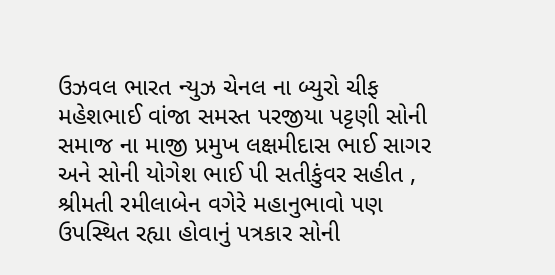ઉઝવલ ભારત ન્યુઝ ચેનલ ના બ્યુરો ચીફ મહેશભાઈ વાંજા સમસ્ત પરજીયા પટ્ટણી સોની સમાજ ના માજી પ્રમુખ લક્ષમીદાસ ભાઈ સાગર અને સોની યોગેશ ભાઈ પી સતીકુંવર સહીત , શ્રીમતી રમીલાબેન વગેરે મહાનુભાવો પણ ઉપસ્થિત રહ્યા હોવાનું પત્રકાર સોની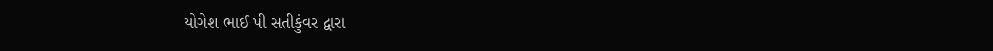યોગેશ ભાઈ પી સતીકુંવર દ્વારા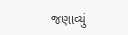જણાવ્યું